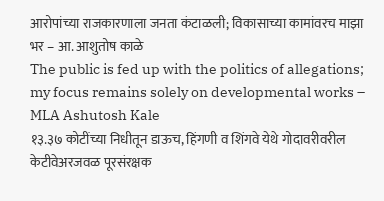आरोपांच्या राजकारणाला जनता कंटाळली; विकासाच्या कामांवरच माझा भर – आ. आशुतोष काळे
The public is fed up with the politics of allegations; my focus remains solely on developmental works – MLA Ashutosh Kale
१३.३७ कोटींच्या निधीतून डाऊच, हिंगणी व शिंगवे येथे गोदावरीवरील केटीवेअरजवळ पूरसंरक्षक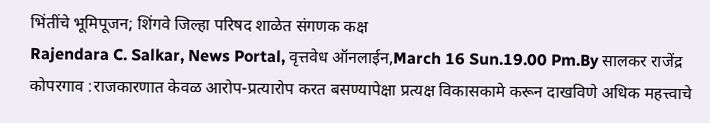भिंतींचे भूमिपूजन; शिंगवे जिल्हा परिषद शाळेत संगणक कक्ष
Rajendara C. Salkar, News Portal, वृत्तवेध ऑनलाईन,March 16 Sun.19.00 Pm.By सालकर राजेंद्र
कोपरगाव :राजकारणात केवळ आरोप-प्रत्यारोप करत बसण्यापेक्षा प्रत्यक्ष विकासकामे करून दाखविणे अधिक महत्त्वाचे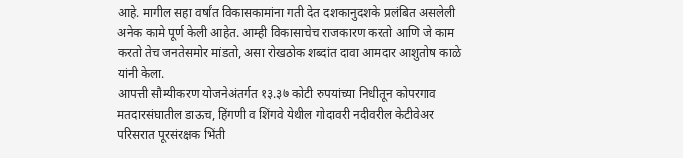आहे. मागील सहा वर्षांत विकासकामांना गती देत दशकानुदशके प्रलंबित असलेली अनेक कामे पूर्ण केली आहेत. आम्ही विकासाचेच राजकारण करतो आणि जे काम करतो तेच जनतेसमोर मांडतो, असा रोखठोक शब्दांत दावा आमदार आशुतोष काळे यांनी केला.
आपत्ती सौम्यीकरण योजनेअंतर्गत १३.३७ कोटी रुपयांच्या निधीतून कोपरगाव मतदारसंघातील डाऊच, हिंगणी व शिंगवे येथील गोदावरी नदीवरील केटीवेअर परिसरात पूरसंरक्षक भिंती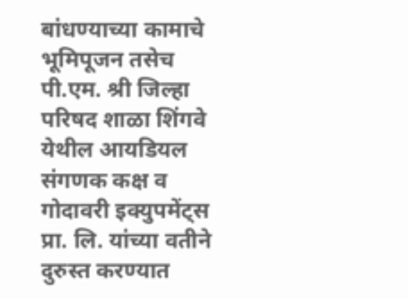बांधण्याच्या कामाचे भूमिपूजन तसेच पी.एम. श्री जिल्हा परिषद शाळा शिंगवे येथील आयडियल संगणक कक्ष व गोदावरी इक्युपमेंट्स प्रा. लि. यांच्या वतीने दुरुस्त करण्यात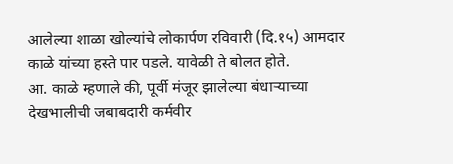आलेल्या शाळा खोल्यांचे लोकार्पण रविवारी (दि.१५) आमदार काळे यांच्या हस्ते पार पडले. यावेळी ते बोलत होते.
आ. काळे म्हणाले की, पूर्वी मंजूर झालेल्या बंधाऱ्याच्या देखभालीची जबाबदारी कर्मवीर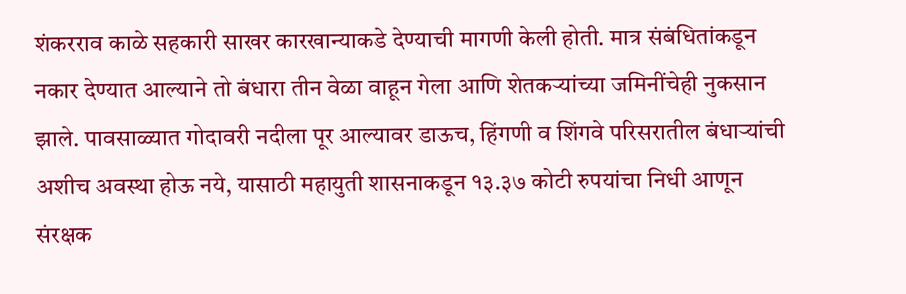शंकरराव काळे सहकारी साखर कारखान्याकडे देण्याची मागणी केली होती. मात्र संबंधितांकडून नकार देण्यात आल्याने तो बंधारा तीन वेळा वाहून गेला आणि शेतकऱ्यांच्या जमिनींचेही नुकसान झाले. पावसाळ्यात गोदावरी नदीला पूर आल्यावर डाऊच, हिंगणी व शिंगवे परिसरातील बंधाऱ्यांची अशीच अवस्था होऊ नये, यासाठी महायुती शासनाकडून १३.३७ कोटी रुपयांचा निधी आणून संरक्षक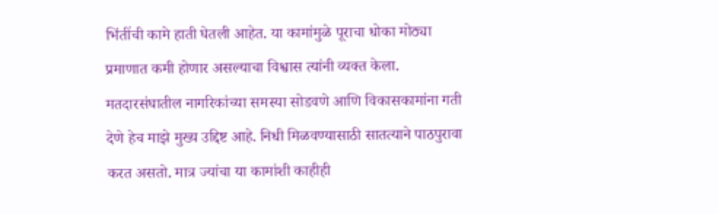भिंतींची कामे हाती घेतली आहेत. या कामांमुळे पूराचा धोका मोठ्या प्रमाणात कमी होणार असल्याचा विश्वास त्यांनी व्यक्त केला.
मतदारसंघातील नागरिकांच्या समस्या सोडवणे आणि विकासकामांना गती देणे हेच माझे मुख्य उद्दिष्ट आहे. निधी मिळवण्यासाठी सातत्याने पाठपुरावा करत असतो. मात्र ज्यांचा या कामांशी काहीही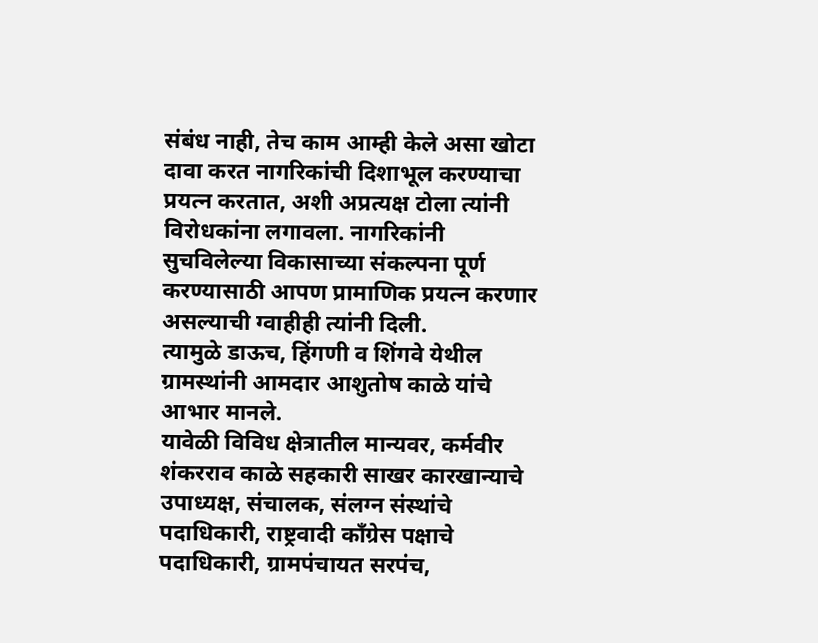संबंध नाही, तेच काम आम्ही केले असा खोटा दावा करत नागरिकांची दिशाभूल करण्याचा प्रयत्न करतात, अशी अप्रत्यक्ष टोला त्यांनी विरोधकांना लगावला. नागरिकांनी सुचविलेल्या विकासाच्या संकल्पना पूर्ण करण्यासाठी आपण प्रामाणिक प्रयत्न करणार असल्याची ग्वाहीही त्यांनी दिली.
त्यामुळे डाऊच, हिंगणी व शिंगवे येथील ग्रामस्थांनी आमदार आशुतोष काळे यांचे आभार मानले.
यावेळी विविध क्षेत्रातील मान्यवर, कर्मवीर शंकरराव काळे सहकारी साखर कारखान्याचे उपाध्यक्ष, संचालक, संलग्न संस्थांचे पदाधिकारी, राष्ट्रवादी काँग्रेस पक्षाचे पदाधिकारी, ग्रामपंचायत सरपंच,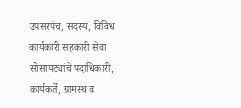उपसरपंच, सदस्य, विविध कार्यकारी सहकारी सेवा सोसायट्यांचे पदाधिकारी, कार्यकर्ते, ग्रामस्थ व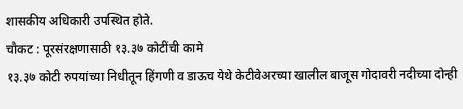शासकीय अधिकारी उपस्थित होते.
चौकट : पूरसंरक्षणासाठी १३.३७ कोटींची कामे
१३.३७ कोटी रुपयांच्या निधीतून हिंगणी व डाऊच येथे केटीवेअरच्या खालील बाजूस गोदावरी नदीच्या दोन्ही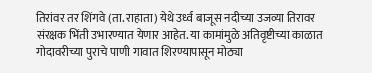तिरांवर तर शिंगवे (ता. राहाता) येथे उर्ध्व बाजूस नदीच्या उजव्या तिरावर संरक्षक भिंती उभारण्यात येणार आहेत. या कामांमुळे अतिवृष्टीच्या काळात गोदावरीच्या पुराचे पाणी गावात शिरण्यापासून मोठ्या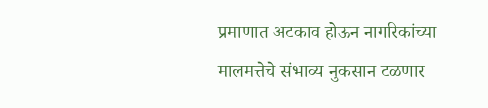प्रमाणात अटकाव होऊन नागरिकांच्या मालमत्तेचे संभाव्य नुकसान टळणार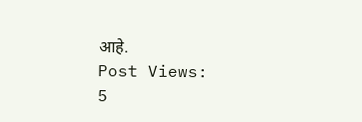आहे.
Post Views:
5